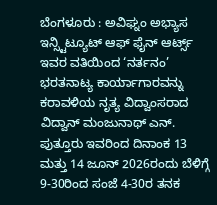ಬೆಂಗಳೂರು : ಅವಿಘ್ನಂ ಅಭ್ಯಾಸ ಇನ್ಸ್ಟಿಟ್ಯೂಟ್ ಆಫ್ ಫೈನ್ ಆರ್ಟ್ಸ್ ಇವರ ವತಿಯಿಂದ ‘ನರ್ತನಂ’ ಭರತನಾಟ್ಯ ಕಾರ್ಯಾಗಾರವನ್ನು ಕರಾವಳಿಯ ನೃತ್ಯ ವಿದ್ವಾಂಸರಾದ ವಿದ್ವಾನ್ ಮಂಜುನಾಥ್ ಎನ್. ಪುತ್ತೂರು ಇವರಿಂದ ದಿನಾಂಕ 13 ಮತ್ತು 14 ಜೂನ್ 2026ರಂದು ಬೆಳಿಗ್ಗೆ 9-30ರಿಂದ ಸಂಜೆ 4-30ರ ತನಕ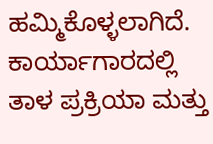ಹಮ್ಮಿಕೊಳ್ಳಲಾಗಿದೆ.
ಕಾರ್ಯಾಗಾರದಲ್ಲಿ ತಾಳ ಪ್ರಕ್ರಿಯಾ ಮತ್ತು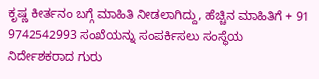ಕೃಷ್ಣ ಕೀರ್ತನಂ ಬಗ್ಗೆ ಮಾಹಿತಿ ನೀಡಲಾಗಿದ್ದು, ಹೆಚ್ಚಿನ ಮಾಹಿತಿಗೆ + 91 9742542993 ಸಂಖೆಯನ್ನು ಸಂಪರ್ಕಿಸಲು ಸಂಸ್ಥೆಯ ನಿರ್ದೇಶಕರಾದ ಗುರು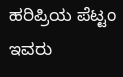ಹರಿಪ್ರಿಯ ಪೆಟ್ಟಂ ಇವರು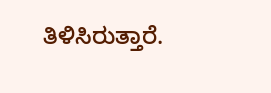ತಿಳಿಸಿರುತ್ತಾರೆ.